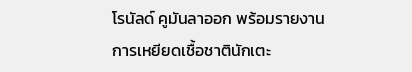โรนัลด์ คูมันลาออก พร้อมรายงานการเหยียดเชื้อชาตินักเตะ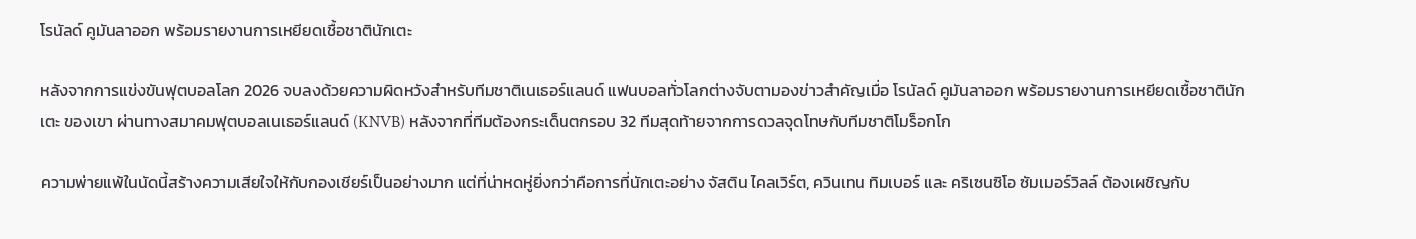โรนัลด์ คูมันลาออก พร้อมรายงานการเหยียดเชื้อชาตินักเตะ

หลังจากการแข่งขันฟุตบอลโลก 2026 จบลงด้วยความผิดหวังสำหรับทีมชาติเนเธอร์แลนด์ แฟนบอลทั่วโลกต่างจับตามองข่าวสำคัญเมื่อ โรนัลด์ คูมันลาออก พร้อมรายงานการเหยียดเชื้อชาตินักเตะ ของเขา ผ่านทางสมาคมฟุตบอลเนเธอร์แลนด์ (KNVB) หลังจากที่ทีมต้องกระเด็นตกรอบ 32 ทีมสุดท้ายจากการดวลจุดโทษกับทีมชาติโมร็อกโก

ความพ่ายแพ้ในนัดนี้สร้างความเสียใจให้กับกองเชียร์เป็นอย่างมาก แต่ที่น่าหดหู่ยิ่งกว่าคือการที่นักเตะอย่าง จัสติน ไคลเวิร์ต, ควินเทน ทิมเบอร์ และ คริเซนซิโอ ซัมเมอร์วิลล์ ต้องเผชิญกับ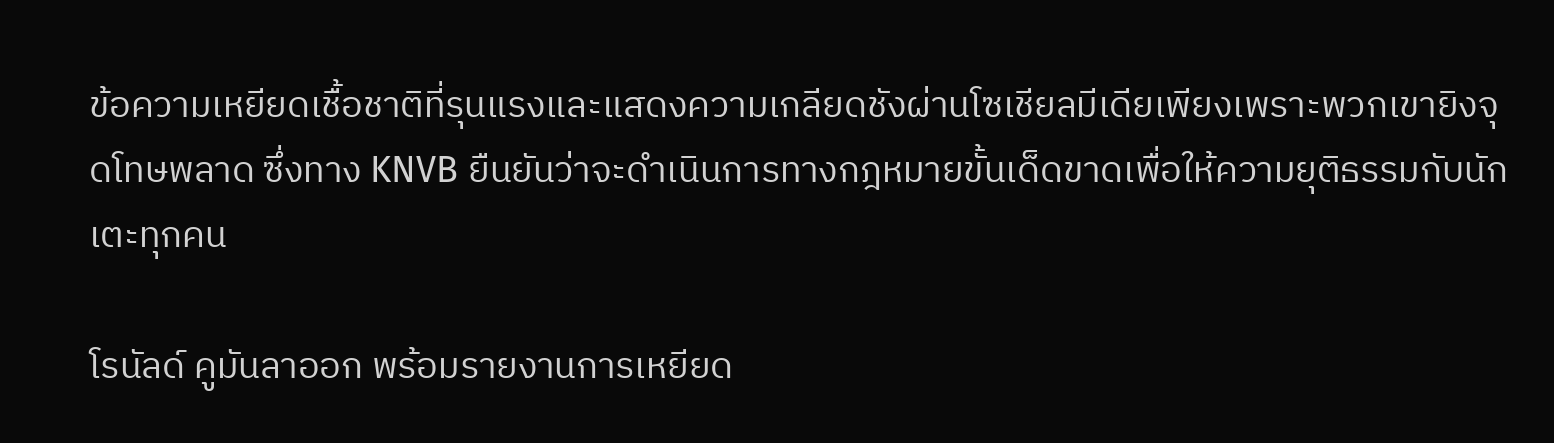ข้อความเหยียดเชื้อชาติที่รุนแรงและแสดงความเกลียดชังผ่านโซเชียลมีเดียเพียงเพราะพวกเขายิงจุดโทษพลาด ซึ่งทาง KNVB ยืนยันว่าจะดำเนินการทางกฎหมายขั้นเด็ดขาดเพื่อให้ความยุติธรรมกับนักเตะทุกคน

โรนัลด์ คูมันลาออก พร้อมรายงานการเหยียด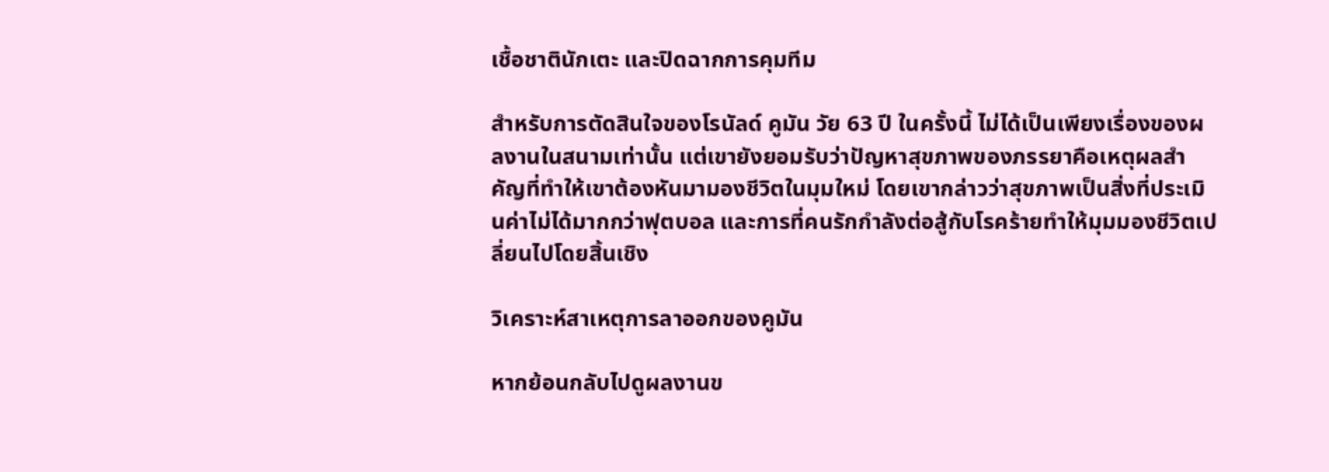เชื้อชาตินักเตะ และปิดฉากการคุมทีม

สำหรับการตัดสินใจของโรนัลด์ คูมัน วัย 63 ปี ในครั้งนี้ ไม่ได้เป็นเพียงเรื่องของผลงานในสนามเท่านั้น แต่เขายังยอมรับว่าปัญหาสุขภาพของภรรยาคือเหตุผลสำคัญที่ทำให้เขาต้องหันมามองชีวิตในมุมใหม่ โดยเขากล่าวว่าสุขภาพเป็นสิ่งที่ประเมินค่าไม่ได้มากกว่าฟุตบอล และการที่คนรักกำลังต่อสู้กับโรคร้ายทำให้มุมมองชีวิตเปลี่ยนไปโดยสิ้นเชิง

วิเคราะห์สาเหตุการลาออกของคูมัน

หากย้อนกลับไปดูผลงานข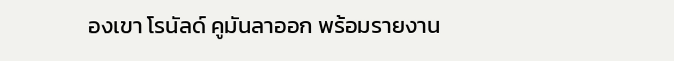องเขา โรนัลด์ คูมันลาออก พร้อมรายงาน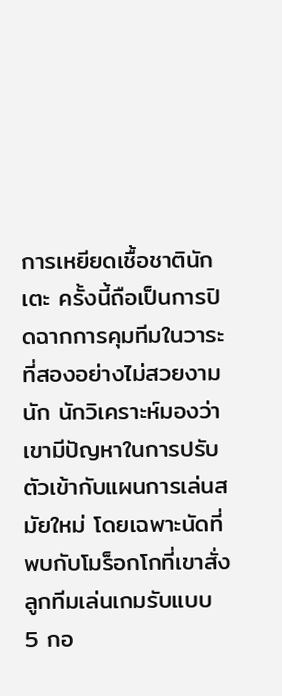การเหยียดเชื้อชาตินักเตะ ครั้งนี้ถือเป็นการปิดฉากการคุมทีมในวาระที่สองอย่างไม่สวยงามนัก นักวิเคราะห์มองว่าเขามีปัญหาในการปรับตัวเข้ากับแผนการเล่นสมัยใหม่ โดยเฉพาะนัดที่พบกับโมร็อกโกที่เขาสั่งลูกทีมเล่นเกมรับแบบ 5 กอ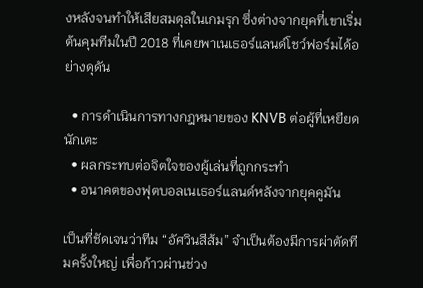งหลังจนทำให้เสียสมดุลในเกมรุก ซึ่งต่างจากยุคที่เขาเริ่มต้นคุมทีมในปี 2018 ที่เคยพาเนเธอร์แลนด์โชว์ฟอร์มได้อย่างดุดัน

  • การดำเนินการทางกฎหมายของ KNVB ต่อผู้ที่เหยียดนักเตะ
  • ผลกระทบต่อจิตใจของผู้เล่นที่ถูกกระทำ
  • อนาคตของฟุตบอลเนเธอร์แลนด์หลังจากยุคคูมัน

เป็นที่ชัดเจนว่าทีม “อัศวินสีส้ม” จำเป็นต้องมีการผ่าตัดทีมครั้งใหญ่ เพื่อก้าวผ่านช่วง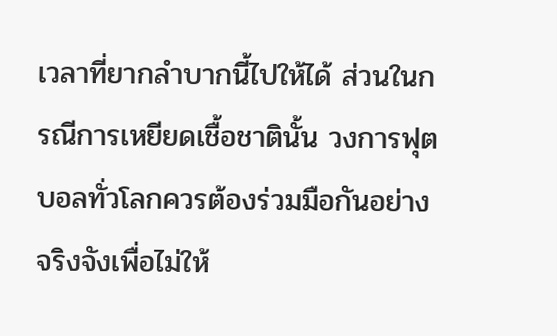เวลาที่ยากลำบากนี้ไปให้ได้ ส่วนในกรณีการเหยียดเชื้อชาตินั้น วงการฟุตบอลทั่วโลกควรต้องร่วมมือกันอย่างจริงจังเพื่อไม่ให้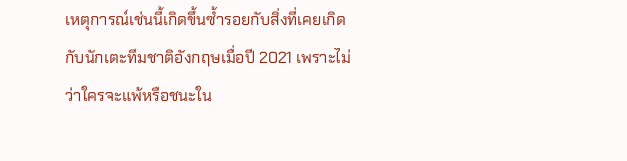เหตุการณ์เช่นนี้เกิดขึ้นซ้ำรอยกับสิ่งที่เคยเกิดกับนักเตะทีมชาติอังกฤษเมื่อปี 2021 เพราะไม่ว่าใครจะแพ้หรือชนะใน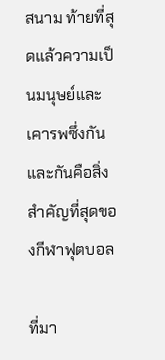สนาม ท้ายที่สุดแล้วความเป็นมนุษย์และเคารพซึ่งกันและกันคือสิ่งสำคัญที่สุดของกีฬาฟุตบอล

ที่มา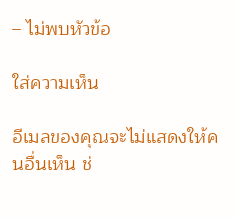– ไม่พบหัวข้อ

ใส่ความเห็น

อีเมลของคุณจะไม่แสดงให้คนอื่นเห็น ช่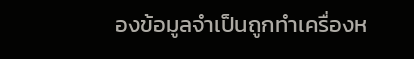องข้อมูลจำเป็นถูกทำเครื่องห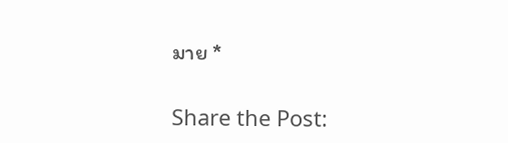มาย *

Share the Post: